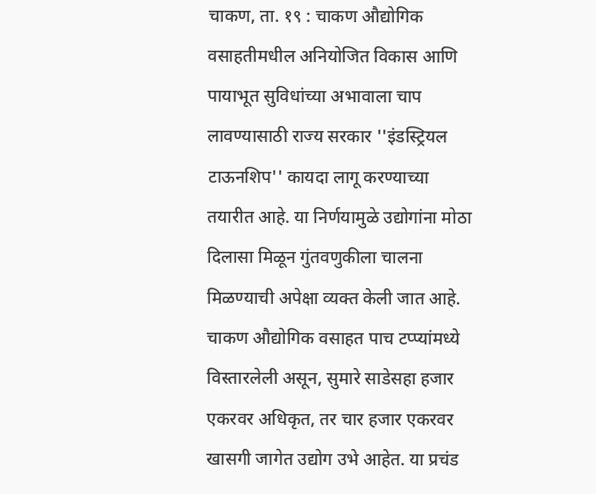चाकण, ता. १९ : चाकण औद्योगिक वसाहतीमधील अनियोजित विकास आणि पायाभूत सुविधांच्या अभावाला चाप लावण्यासाठी राज्य सरकार ''इंडस्ट्रियल टाऊनशिप'' कायदा लागू करण्याच्या तयारीत आहे. या निर्णयामुळे उद्योगांना मोठा दिलासा मिळून गुंतवणुकीला चालना मिळण्याची अपेक्षा व्यक्त केली जात आहे.
चाकण औद्योगिक वसाहत पाच टप्प्यांमध्ये विस्तारलेली असून, सुमारे साडेसहा हजार एकरवर अधिकृत, तर चार हजार एकरवर खासगी जागेत उद्योग उभे आहेत. या प्रचंड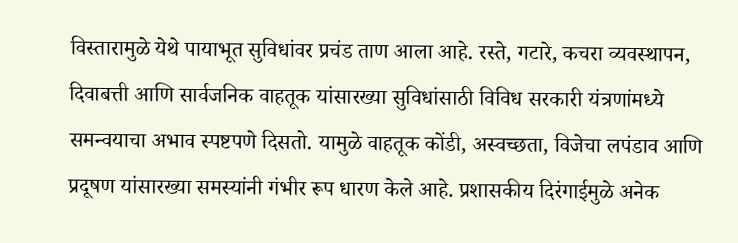विस्तारामुळे येथे पायाभूत सुविधांवर प्रचंड ताण आला आहे. रस्ते, गटारे, कचरा व्यवस्थापन, दिवाबत्ती आणि सार्वजनिक वाहतूक यांसारख्या सुविधांसाठी विविध सरकारी यंत्रणांमध्ये समन्वयाचा अभाव स्पष्टपणे दिसतो. यामुळे वाहतूक कोंडी, अस्वच्छता, विजेचा लपंडाव आणि प्रदूषण यांसारख्या समस्यांनी गंभीर रूप धारण केले आहे. प्रशासकीय दिरंगाईमुळे अनेक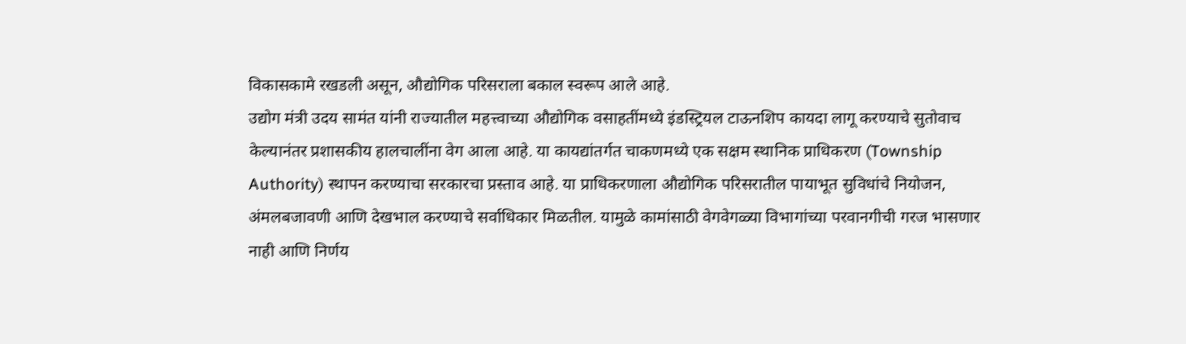विकासकामे रखडली असून, औद्योगिक परिसराला बकाल स्वरूप आले आहे.
उद्योग मंत्री उदय सामंत यांनी राज्यातील महत्त्वाच्या औद्योगिक वसाहतींमध्ये इंडस्ट्रियल टाऊनशिप कायदा लागू करण्याचे सुतोवाच केल्यानंतर प्रशासकीय हालचालींना वेग आला आहे. या कायद्यांतर्गत चाकणमध्ये एक सक्षम स्थानिक प्राधिकरण (Township Authority) स्थापन करण्याचा सरकारचा प्रस्ताव आहे. या प्राधिकरणाला औद्योगिक परिसरातील पायाभूत सुविधांचे नियोजन, अंमलबजावणी आणि देखभाल करण्याचे सर्वाधिकार मिळतील. यामुळे कामांसाठी वेगवेगळ्या विभागांच्या परवानगीची गरज भासणार नाही आणि निर्णय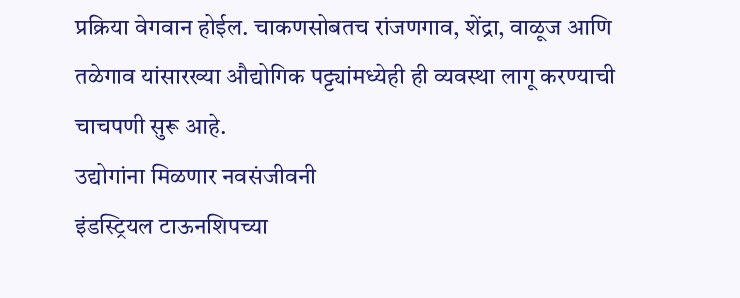प्रक्रिया वेगवान होईल. चाकणसोबतच रांजणगाव, शेंद्रा, वाळूज आणि तळेगाव यांसारख्या औद्योगिक पट्ट्यांमध्येही ही व्यवस्था लागू करण्याची चाचपणी सुरू आहे.
उद्योगांना मिळणार नवसंजीवनी
इंडस्ट्रियल टाऊनशिपच्या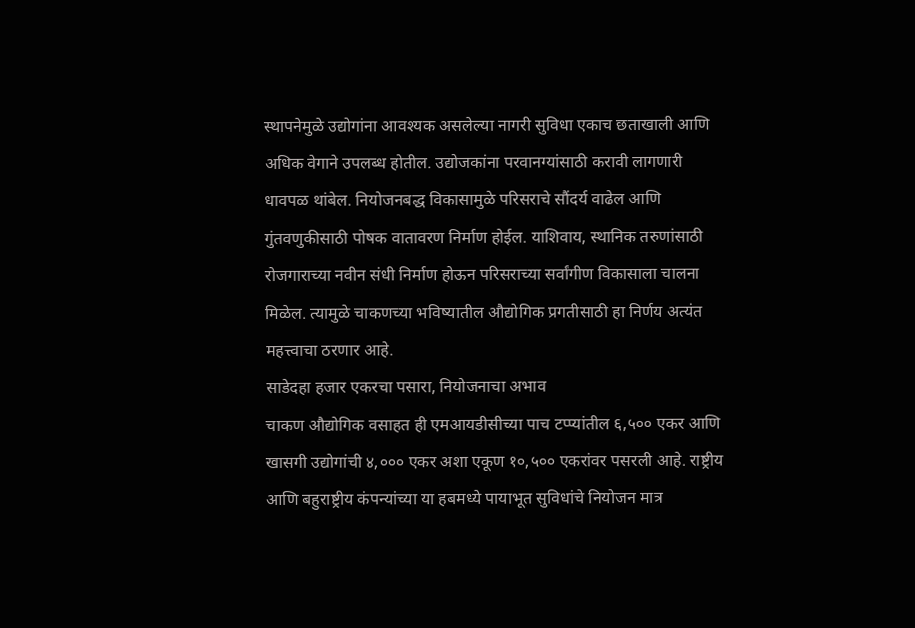स्थापनेमुळे उद्योगांना आवश्यक असलेल्या नागरी सुविधा एकाच छताखाली आणि अधिक वेगाने उपलब्ध होतील. उद्योजकांना परवानग्यांसाठी करावी लागणारी धावपळ थांबेल. नियोजनबद्ध विकासामुळे परिसराचे सौंदर्य वाढेल आणि गुंतवणुकीसाठी पोषक वातावरण निर्माण होईल. याशिवाय, स्थानिक तरुणांसाठी रोजगाराच्या नवीन संधी निर्माण होऊन परिसराच्या सर्वांगीण विकासाला चालना मिळेल. त्यामुळे चाकणच्या भविष्यातील औद्योगिक प्रगतीसाठी हा निर्णय अत्यंत महत्त्वाचा ठरणार आहे.
साडेदहा हजार एकरचा पसारा, नियोजनाचा अभाव
चाकण औद्योगिक वसाहत ही एमआयडीसीच्या पाच टप्प्यांतील ६,५०० एकर आणि खासगी उद्योगांची ४,००० एकर अशा एकूण १०,५०० एकरांवर पसरली आहे. राष्ट्रीय आणि बहुराष्ट्रीय कंपन्यांच्या या हबमध्ये पायाभूत सुविधांचे नियोजन मात्र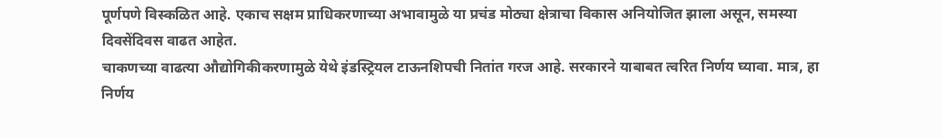पूर्णपणे विस्कळित आहे. एकाच सक्षम प्राधिकरणाच्या अभावामुळे या प्रचंड मोठ्या क्षेत्राचा विकास अनियोजित झाला असून, समस्या दिवसेंदिवस वाढत आहेत.
चाकणच्या वाढत्या औद्योगिकीकरणामुळे येथे इंडस्ट्रियल टाऊनशिपची नितांत गरज आहे. सरकारने याबाबत त्वरित निर्णय घ्यावा. मात्र, हा निर्णय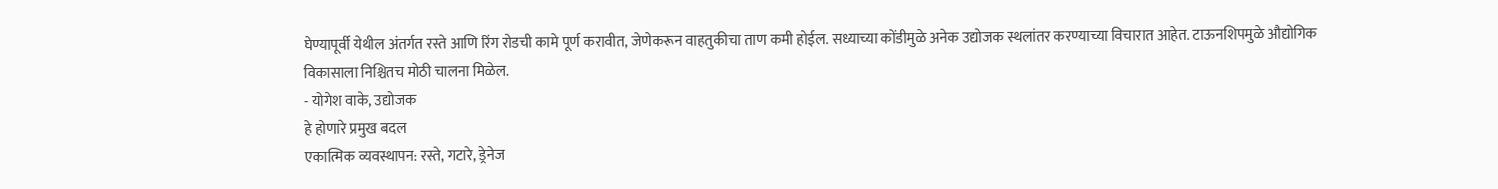घेण्यापूर्वी येथील अंतर्गत रस्ते आणि रिंग रोडची कामे पूर्ण करावीत, जेणेकरून वाहतुकीचा ताण कमी होईल. सध्याच्या कोंडीमुळे अनेक उद्योजक स्थलांतर करण्याच्या विचारात आहेत. टाऊनशिपमुळे औद्योगिक विकासाला निश्चितच मोठी चालना मिळेल.
- योगेश वाके, उद्योजक
हे होणारे प्रमुख बदल
एकात्मिक व्यवस्थापन: रस्ते, गटारे, ड्रेनेज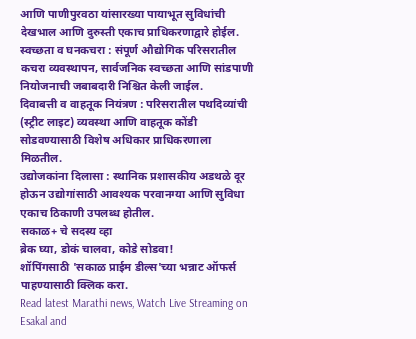आणि पाणीपुरवठा यांसारख्या पायाभूत सुविधांची देखभाल आणि दुरुस्ती एकाच प्राधिकरणाद्वारे होईल.
स्वच्छता व घनकचरा : संपूर्ण औद्योगिक परिसरातील कचरा व्यवस्थापन, सार्वजनिक स्वच्छता आणि सांडपाणी नियोजनाची जबाबदारी निश्चित केली जाईल.
दिवाबत्ती व वाहतूक नियंत्रण : परिसरातील पथदिव्यांची (स्ट्रीट लाइट) व्यवस्था आणि वाहतूक कोंडी सोडवण्यासाठी विशेष अधिकार प्राधिकरणाला मिळतील.
उद्योजकांना दिलासा : स्थानिक प्रशासकीय अडथळे दूर होऊन उद्योगांसाठी आवश्यक परवानग्या आणि सुविधा एकाच ठिकाणी उपलब्ध होतील.
सकाळ+ चे सदस्य व्हा
ब्रेक घ्या, डोकं चालवा, कोडे सोडवा!
शॉपिंगसाठी 'सकाळ प्राईम डील्स'च्या भन्नाट ऑफर्स पाहण्यासाठी क्लिक करा.
Read latest Marathi news, Watch Live Streaming on Esakal and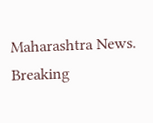Maharashtra News. Breaking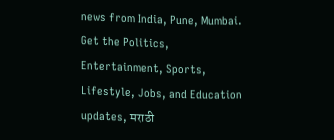news from India, Pune, Mumbai. Get the Politics, Entertainment, Sports, Lifestyle, Jobs, and Education updates, मराठी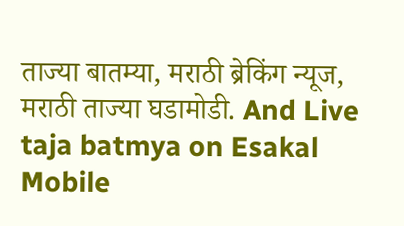ताज्या बातम्या, मराठी ब्रेकिंग न्यूज, मराठी ताज्या घडामोडी. And Live taja batmya on Esakal Mobile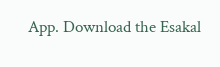App. Download the Esakal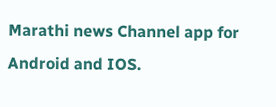Marathi news Channel app for Android and IOS.